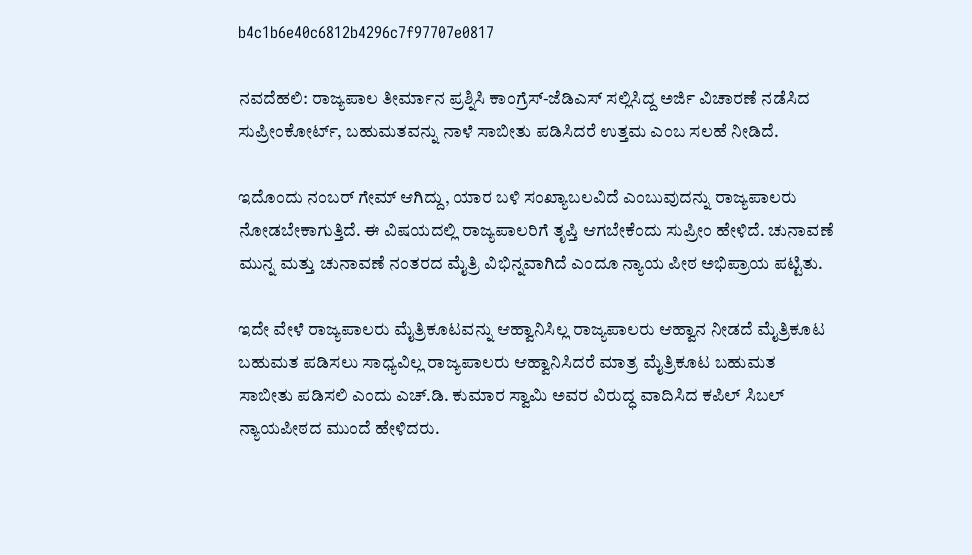b4c1b6e40c6812b4296c7f97707e0817

ನವದೆಹಲಿ: ರಾಜ್ಯಪಾಲ ತೀರ್ಮಾನ ಪ್ರಶ್ನಿಸಿ ಕಾಂಗ್ರೆಸ್‌-ಜೆಡಿಎಸ್‌ ಸಲ್ಲಿಸಿದ್ದ ಅರ್ಜಿ ವಿಚಾರಣೆ ನಡೆಸಿದ ಸುಪ್ರೀಂಕೋರ್ಟ್‌, ಬಹುಮತವನ್ನು ನಾಳೆ ಸಾಬೀತು ಪಡಿಸಿದರೆ ಉತ್ತಮ ಎಂಬ ಸಲಹೆ ನೀಡಿದೆ.

ಇದೊಂದು ನಂಬರ್‌ ಗೇಮ್‌ ಆಗಿದ್ದು, ಯಾರ ಬಳಿ ಸಂಖ್ಯಾಬಲವಿದೆ ಎಂಬುವುದನ್ನು ರಾಜ್ಯಪಾಲರು ನೋಡಬೇಕಾಗುತ್ತಿದೆ. ಈ ವಿಷಯದಲ್ಲಿ ರಾಜ್ಯಪಾಲರಿಗೆ ತೃಪ್ತಿ ಆಗಬೇಕೆಂದು ಸುಪ್ರೀಂ ಹೇಳಿದೆ. ಚುನಾವಣೆ ಮುನ್ನ ಮತ್ತು ಚುನಾವಣೆ ನಂತರದ ಮೈತ್ರಿ ವಿಭಿನ್ನವಾಗಿದೆ ಎಂದೂ ನ್ಯಾಯ ಪೀಠ ಅಭಿಪ್ರಾಯ ಪಟ್ಟಿತು.

ಇದೇ ವೇಳೆ ರಾಜ್ಯಪಾಲರು ಮೈತ್ರಿಕೂಟವನ್ನು ಆಹ್ವಾನಿಸಿಲ್ಲ ರಾಜ್ಯಪಾಲರು ಆಹ್ವಾನ ನೀಡದೆ ಮೈತ್ರಿಕೂಟ ಬಹುಮತ ಪಡಿಸಲು ಸಾಧ್ಯವಿಲ್ಲ ರಾಜ್ಯಪಾಲರು ಆಹ್ವಾನಿಸಿದರೆ ಮಾತ್ರ ಮೈತ್ರಿಕೂಟ ಬಹುಮತ ಸಾಬೀತು ಪಡಿಸಲಿ ಎಂದು ಎಚ್.ಡಿ. ಕುಮಾರ ಸ್ವಾಮಿ ಅವರ ವಿರುದ್ಧ ವಾದಿಸಿದ ಕಪಿಲ್ ಸಿಬಲ್ ನ್ಯಾಯಪೀಠದ ಮುಂದೆ ಹೇಳಿದರು.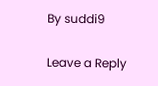By suddi9

Leave a Reply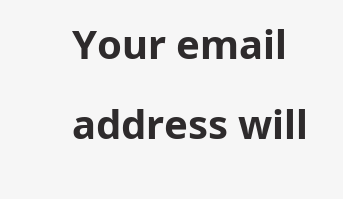Your email address will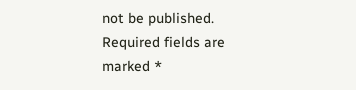not be published. Required fields are marked *